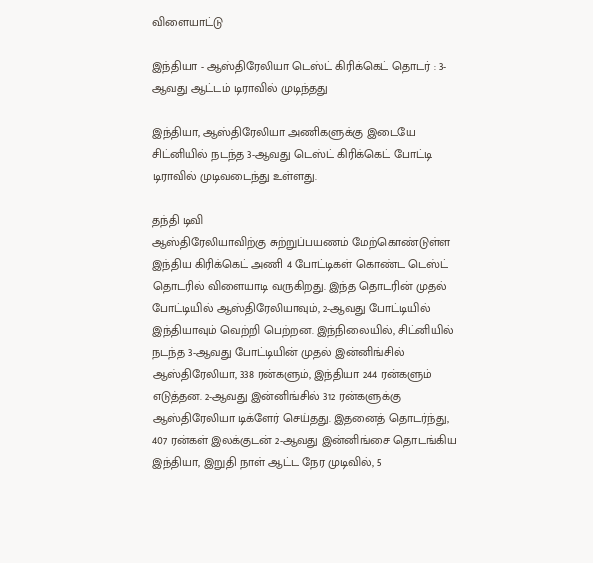விளையாட்டு

இந்தியா - ஆஸ்திரேலியா டெஸ்ட் கிரிக்கெட் தொடர் : 3-ஆவது ஆட்டம் டிராவில் முடிந்தது

இந்தியா, ஆஸ்திரேலியா அணிகளுக்கு இடையே சிட்னியில் நடந்த 3-ஆவது டெஸ்ட் கிரிக்கெட் போட்டி டிராவில் முடிவடைந்து உள்ளது.

தந்தி டிவி
ஆஸ்திரேலியாவிற்கு சுற்றுப்பயணம் மேற்கொண்டுள்ள இந்திய கிரிக்கெட் அணி 4 போட்டிகள் கொண்ட டெஸ்ட் தொடரில் விளையாடி வருகிறது. இந்த தொடரின் முதல் போட்டியில் ஆஸ்திரேலியாவும், 2-ஆவது போட்டியில் இந்தியாவும் வெற்றி பெற்றன. இந்நிலையில், சிட்னியில் நடந்த 3-ஆவது போட்டியின் முதல் இன்னிங்சில் ஆஸ்திரேலியா, 338 ரன்களும், இந்தியா 244 ரன்களும் எடுத்தன. 2-ஆவது இன்னிங்சில் 312 ரன்களுக்கு ஆஸ்திரேலியா டிக்ளேர் செய்தது. இதனைத் தொடர்ந்து, 407 ரன்கள் இலக்குடன் 2-ஆவது இன்னிங்சை தொடங்கிய இந்தியா, இறுதி நாள் ஆட்ட நேர முடிவில், 5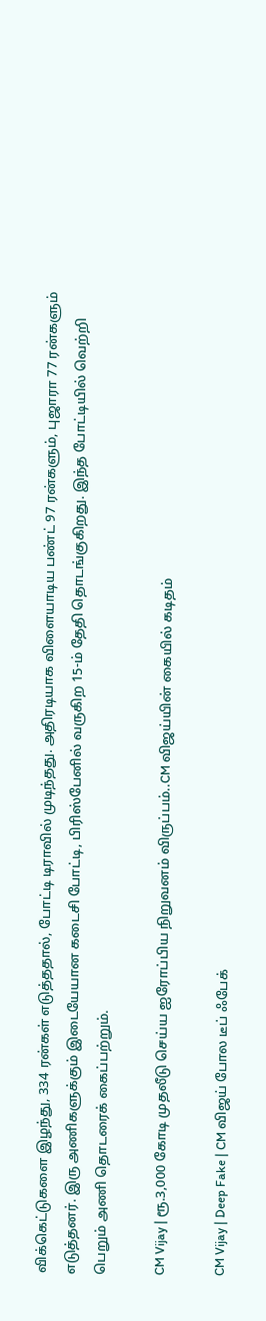விக்கெட்டுகளை இழந்து, 334 ரன்கள் எடுத்ததால், போட்டி டிராவில் முடிந்தது. அதிரடியாக விளையாடிய பண்ட் 97 ரன்களும், புஜாரா 77 ரன்களும் எடுத்தனர். இரு அணிகளுக்கும் இடையேயான கடைசி போட்டி, பிரிஸ்பேனில் வருகிற 15-ம் தேதி தொடங்குகிறது. இந்த போட்டியில் வெற்றி பெறும் அணி தொடரைக் கைப்பற்றும்.

CM Vijay | ரூ.3,000 கோடி முதலீடு செய்ய ஐரோப்பிய நிறுவனம் விருப்பம்..CM விஜய்யின் கையில் கடிதம்

CM Vijay | Deep Fake | CM விஜய் போல டீப் ஃபேக்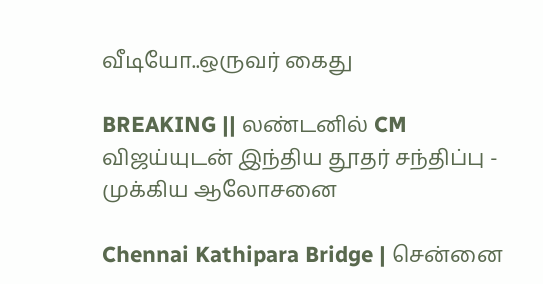வீடியோ..ஒருவர் கைது

BREAKING || லண்டனில் CM விஜய்யுடன் இந்திய தூதர் சந்திப்பு - முக்கிய ஆலோசனை

Chennai Kathipara Bridge | சென்னை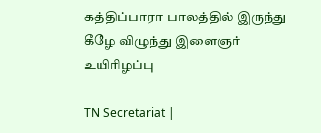கத்திப்பாரா பாலத்தில் இருந்து கீழே விழுந்து இளைஞர் உயிரிழப்பு

TN Secretariat |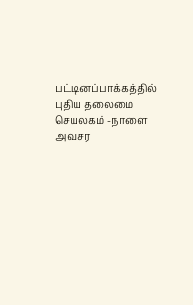பட்டினப்பாக்கத்தில் புதிய தலைமை செயலகம் -நாளை அவசர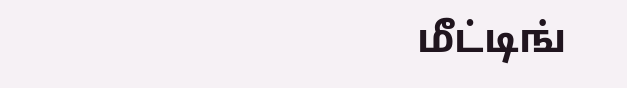மீட்டிங்